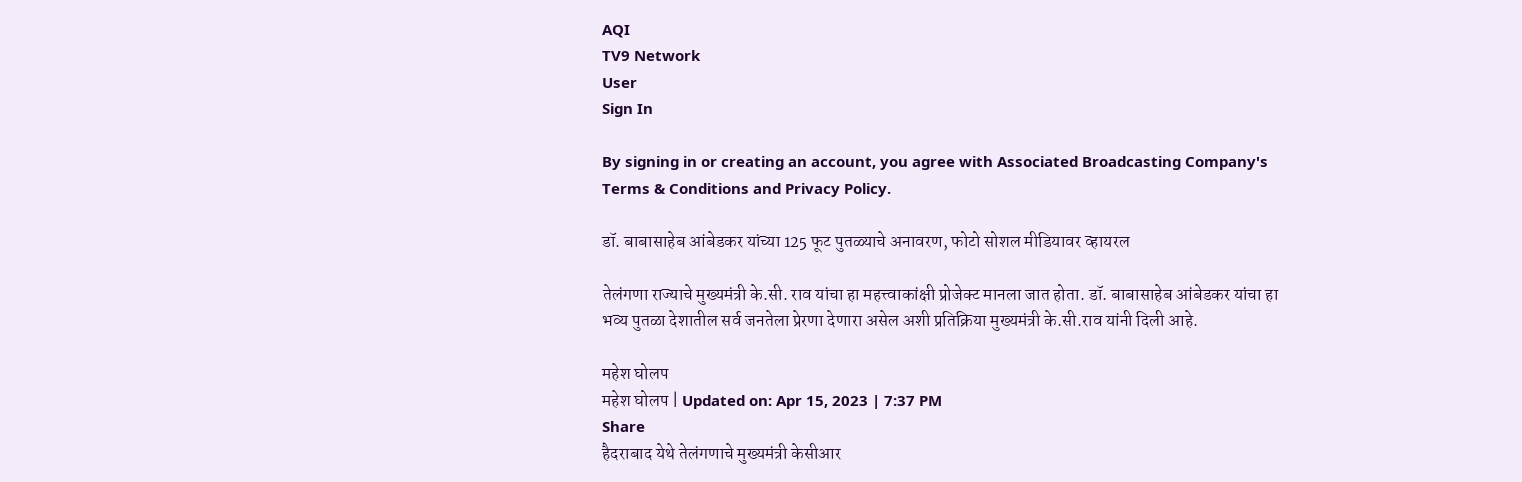AQI
TV9 Network
User
Sign In

By signing in or creating an account, you agree with Associated Broadcasting Company's Terms & Conditions and Privacy Policy.

डॉ. बाबासाहेब आंबेडकर यांच्या 125 फूट पुतळ्याचे अनावरण, फोटो सोशल मीडियावर व्हायरल

तेलंगणा राज्याचे मुख्यमंत्री के.सी. राव यांचा हा महत्त्वाकांक्षी प्रोजेक्ट मानला जात होता. डॉ. बाबासाहेब आंबेडकर यांचा हा भव्य पुतळा देशातील सर्व जनतेला प्रेरणा देणारा असेल अशी प्रतिक्रिया मुख्यमंत्री के.सी.राव यांनी दिली आहे.

महेश घोलप
महेश घोलप | Updated on: Apr 15, 2023 | 7:37 PM
Share
हैदराबाद येथे तेलंगणाचे मुख्यमंत्री केसीआर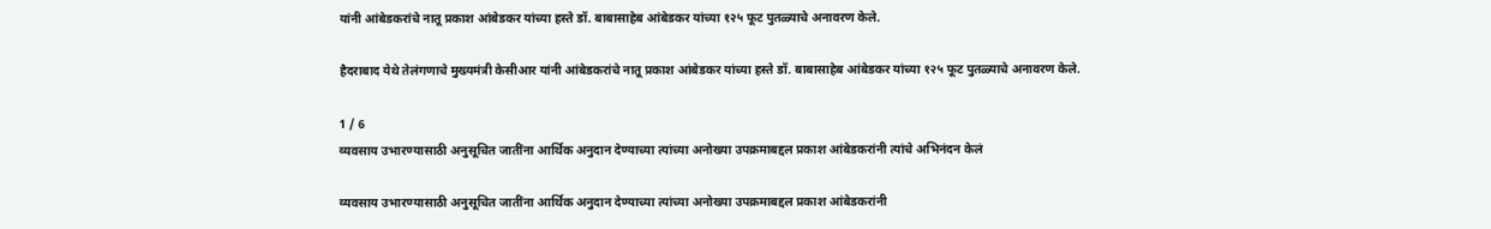यांनी आंबेडकरांचे नातू प्रकाश आंबेडकर यांच्या हस्ते डॉ. बाबासाहेब आंबेडकर यांच्या १२५ फूट पुतळ्याचे अनावरण केले.

हैदराबाद येथे तेलंगणाचे मुख्यमंत्री केसीआर यांनी आंबेडकरांचे नातू प्रकाश आंबेडकर यांच्या हस्ते डॉ. बाबासाहेब आंबेडकर यांच्या १२५ फूट पुतळ्याचे अनावरण केले.

1 / 6
व्यवसाय उभारण्यासाठी अनुसूचित जातींना आर्थिक अनुदान देण्याच्या त्यांच्या अनोख्या उपक्रमाबद्दल प्रकाश आंबेडकरांनी त्यांचे अभिनंदन केलं

व्यवसाय उभारण्यासाठी अनुसूचित जातींना आर्थिक अनुदान देण्याच्या त्यांच्या अनोख्या उपक्रमाबद्दल प्रकाश आंबेडकरांनी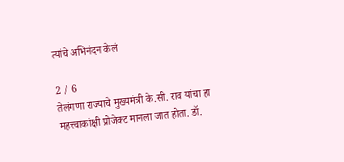त्यांचे अभिनंदन केलं

2 / 6
तेलंगणा राज्याचे मुख्यमंत्री के.सी. राव यांचा हा महत्त्वाकांक्षी प्रोजेक्ट मानला जात होता. डॉ.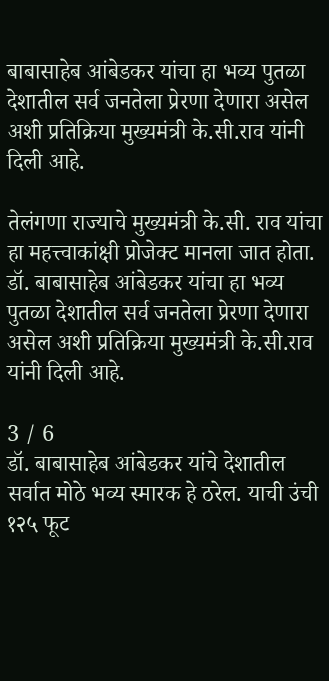बाबासाहेब आंबेडकर यांचा हा भव्य पुतळा देशातील सर्व जनतेला प्रेरणा देणारा असेल अशी प्रतिक्रिया मुख्यमंत्री के.सी.राव यांनी दिली आहे.

तेलंगणा राज्याचे मुख्यमंत्री के.सी. राव यांचा हा महत्त्वाकांक्षी प्रोजेक्ट मानला जात होता. डॉ. बाबासाहेब आंबेडकर यांचा हा भव्य पुतळा देशातील सर्व जनतेला प्रेरणा देणारा असेल अशी प्रतिक्रिया मुख्यमंत्री के.सी.राव यांनी दिली आहे.

3 / 6
डॉ. बाबासाहेब आंबेडकर यांचे देशातील सर्वात मोठे भव्य स्मारक हे ठरेल. याची उंची १२५ फूट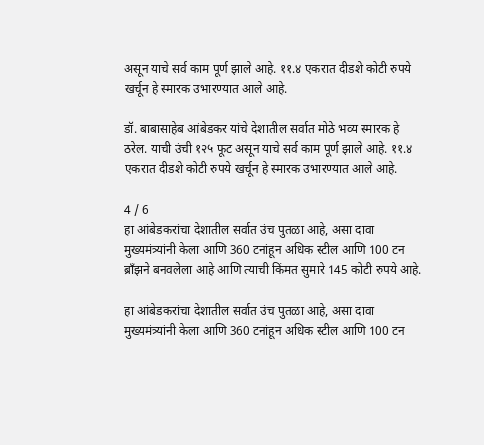असून याचे सर्व काम पूर्ण झाले आहे. ११.४ एकरात दीडशे कोटी रुपये खर्चून हे स्मारक उभारण्यात आले आहे.

डॉ. बाबासाहेब आंबेडकर यांचे देशातील सर्वात मोठे भव्य स्मारक हे ठरेल. याची उंची १२५ फूट असून याचे सर्व काम पूर्ण झाले आहे. ११.४ एकरात दीडशे कोटी रुपये खर्चून हे स्मारक उभारण्यात आले आहे.

4 / 6
हा आंबेडकरांचा देशातील सर्वात उंच पुतळा आहे, असा दावा मुख्यमंत्र्यांनी केला आणि 360 टनांहून अधिक स्टील आणि 100 टन ब्राँझने बनवलेला आहे आणि त्याची किंमत सुमारे 145 कोटी रुपये आहे.

हा आंबेडकरांचा देशातील सर्वात उंच पुतळा आहे, असा दावा मुख्यमंत्र्यांनी केला आणि 360 टनांहून अधिक स्टील आणि 100 टन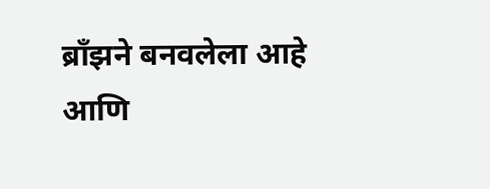ब्राँझने बनवलेला आहे आणि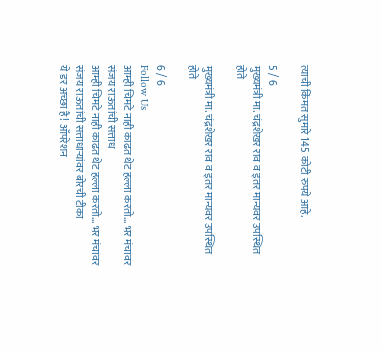त्याची किंमत सुमारे 145 कोटी रुपये आहे.

5 / 6
मुख्यमंत्री मा. चंद्रशेखर राव व इतर मान्यवर उपस्थित होते

मुख्यमंत्री मा. चंद्रशेखर राव व इतर मान्यवर उपस्थित होते

6 / 6
Follow Us
आम्ही चिमटे नाही काढत थेट हल्ला करतो... भर मंचावर संजय राऊतांची सत्ताध
आम्ही चिमटे नाही काढत थेट हल्ला करतो... भर मंचावर संजय राऊतांची सत्ताधाऱ्यांवर बोरची टीका
ये डर अच्छा है! ऑपरेशन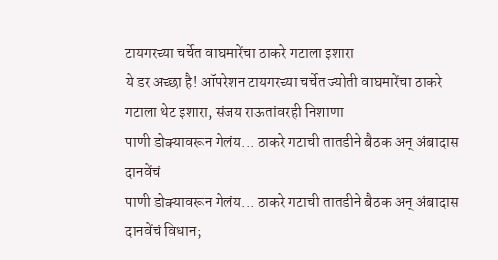टायगरच्या चर्चेत वाघमारेंचा ठाकरे गटाला इशारा
ये डर अच्छा है! ऑपरेशन टायगरच्या चर्चेत ज्योती वाघमारेंचा ठाकरे गटाला थेट इशारा, संजय राऊतांवरही निशाणा
पाणी डोक्यावरून गेलंय... ठाकरे गटाची तातडीने बैठक अन् अंबादास दानवेंचं
पाणी डोक्यावरून गेलंय... ठाकरे गटाची तातडीने बैठक अन् अंबादास दानवेंचं विधान;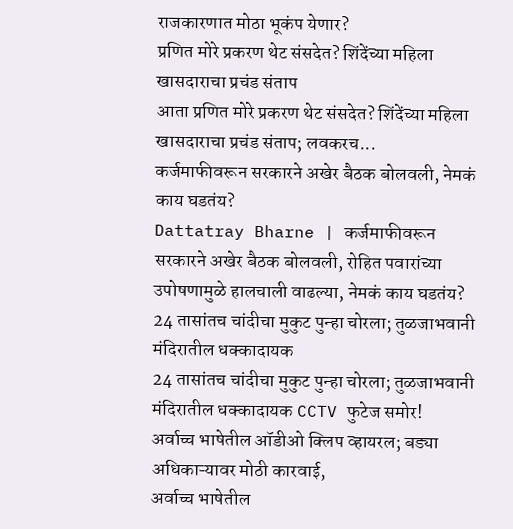राजकारणात मोठा भूकंप येणार?
प्रणित मोरे प्रकरण थेट संसदेत? शिंदेंच्या महिला खासदाराचा प्रचंड संताप
आता प्रणित मोरे प्रकरण थेट संसदेत? शिंदेंच्या महिला खासदाराचा प्रचंड संताप; लवकरच...
कर्जमाफीवरून सरकारने अखेर बैठक बोलवली, नेमकं काय घडतंय?
Dattatray Bharne | कर्जमाफीवरून सरकारने अखेर बैठक बोलवली, रोहित पवारांच्या उपोषणामुळे हालचाली वाढल्या, नेमकं काय घडतंय?
24 तासांतच चांदीचा मुकुट पुन्हा चोरला; तुळजाभवानी मंदिरातील धक्कादायक
24 तासांतच चांदीचा मुकुट पुन्हा चोरला; तुळजाभवानी मंदिरातील धक्कादायक CCTV फुटेज समोर!
अर्वाच्च भाषेतील ऑडीओ क्लिप व्हायरल; बड्या अधिकाऱ्यावर मोठी कारवाई,
अर्वाच्च भाषेतील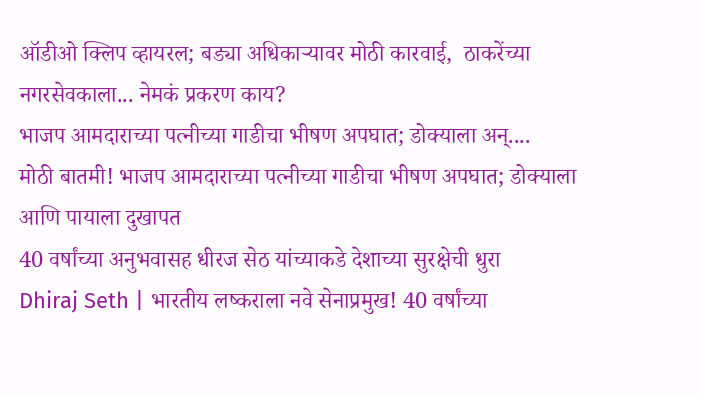ऑडीओ क्लिप व्हायरल; बड्या अधिकाऱ्यावर मोठी कारवाई,  ठाकरेंच्या नगरसेवकाला... नेमकं प्रकरण काय?
भाजप आमदाराच्या पत्नीच्या गाडीचा भीषण अपघात; डोक्याला अन्....
मोठी बातमी! भाजप आमदाराच्या पत्नीच्या गाडीचा भीषण अपघात; डोक्याला आणि पायाला दुखापत
40 वर्षांच्या अनुभवासह धीरज सेठ यांच्याकडे देशाच्या सुरक्षेची धुरा
Dhiraj Seth | भारतीय लष्कराला नवे सेनाप्रमुख! 40 वर्षांच्या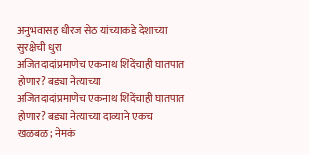अनुभवासह धीरज सेठ यांच्याकडे देशाच्या सुरक्षेची धुरा
अजितदादांप्रमाणेच एकनाथ शिंदेंचाही घातपात होणार? बड्या नेत्याच्या
अजितदादांप्रमाणेच एकनाथ शिंदेंचाही घातपात होणार? बड्या नेत्याच्या दाव्याने एकच खळबळ; नेमकं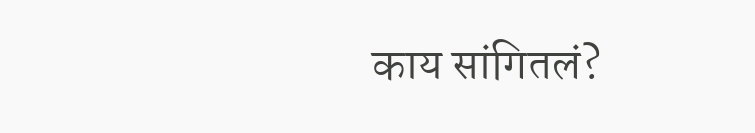काय सांगितलं?